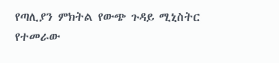የጣሊያን ምክትል የውጭ ጉዳይ ሚኒስትር የተመራው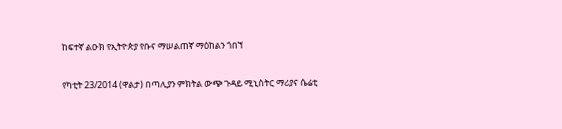ከፍተኛ ልዑክ የኢትዮጵያ የቡና ማሠልጠኛ ማዕከልን ጎበኘ

የካቲት 23/2014 (ዋልታ) በጣሊያን ምክትል ውጭ ጉዳይ ሚኒስትር ማሪያና ሴሬቲ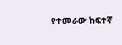የተመራው ከፍተኛ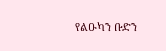የልዑካን ቡድን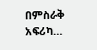በምስራቅ አፍሪካ…